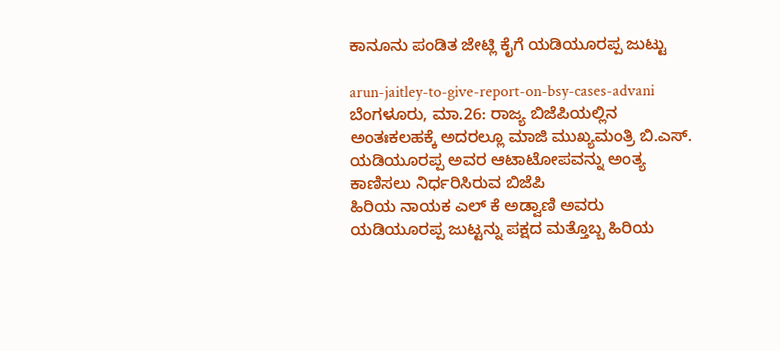ಕಾನೂನು ಪಂಡಿತ ಜೇಟ್ಲಿ ಕೈಗೆ ಯಡಿಯೂರಪ್ಪ ಜುಟ್ಟು

arun-jaitley-to-give-report-on-bsy-cases-advani
ಬೆಂಗಳೂರು, ಮಾ.26: ರಾಜ್ಯ ಬಿಜೆಪಿಯಲ್ಲಿನ ಅಂತಃಕಲಹಕ್ಕೆ ಅದರಲ್ಲೂ ಮಾಜಿ ಮುಖ್ಯಮಂತ್ರಿ ಬಿ.ಎಸ್. ಯಡಿಯೂರಪ್ಪ ಅವರ ಆಟಾಟೋಪವನ್ನು ಅಂತ್ಯ ಕಾಣಿಸಲು ನಿರ್ಧರಿಸಿರುವ ಬಿಜೆಪಿ
ಹಿರಿಯ ನಾಯಕ ಎಲ್ ಕೆ ಅಡ್ವಾಣಿ ಅವರು ಯಡಿಯೂರಪ್ಪ ಜುಟ್ಟನ್ನು ಪಕ್ಷದ ಮತ್ತೊಬ್ಬ ಹಿರಿಯ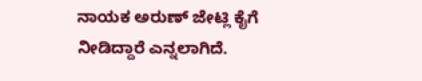ನಾಯಕ ಅರುಣ್ ಜೇಟ್ಲಿ ಕೈಗೆ ನೀಡಿದ್ದಾರೆ ಎನ್ನಲಾಗಿದೆ.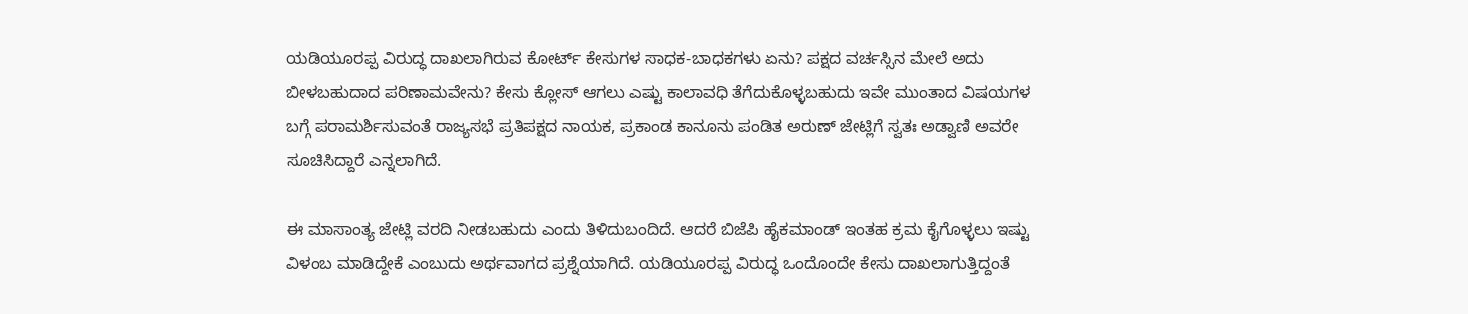ಯಡಿಯೂರಪ್ಪ ವಿರುದ್ಧ ದಾಖಲಾಗಿರುವ ಕೋರ್ಟ್ ಕೇಸುಗಳ ಸಾಧಕ-ಬಾಧಕಗಳು ಏನು? ಪಕ್ಷದ ವರ್ಚಸ್ಸಿನ ಮೇಲೆ ಅದು ಬೀಳಬಹುದಾದ ಪರಿಣಾಮವೇನು? ಕೇಸು ಕ್ಲೋಸ್ ಆಗಲು ಎಷ್ಟು ಕಾಲಾವಧಿ ತೆಗೆದುಕೊಳ್ಳಬಹುದು ಇವೇ ಮುಂತಾದ ವಿಷಯಗಳ ಬಗ್ಗೆ ಪರಾಮರ್ಶಿಸುವಂತೆ ರಾಜ್ಯಸಭೆ ಪ್ರತಿಪಕ್ಷದ ನಾಯಕ, ಪ್ರಕಾಂಡ ಕಾನೂನು ಪಂಡಿತ ಅರುಣ್ ಜೇಟ್ಲಿಗೆ ಸ್ವತಃ ಅಡ್ವಾಣಿ ಅವರೇ ಸೂಚಿಸಿದ್ದಾರೆ ಎನ್ನಲಾಗಿದೆ.

ಈ ಮಾಸಾಂತ್ಯ ಜೇಟ್ಲಿ ವರದಿ ನೀಡಬಹುದು ಎಂದು ತಿಳಿದುಬಂದಿದೆ. ಆದರೆ ಬಿಜೆಪಿ ಹೈಕಮಾಂಡ್ ಇಂತಹ ಕ್ರಮ ಕೈಗೊಳ್ಳಲು ಇಷ್ಟು ವಿಳಂಬ ಮಾಡಿದ್ದೇಕೆ ಎಂಬುದು ಅರ್ಥವಾಗದ ಪ್ರಶ್ನೆಯಾಗಿದೆ. ಯಡಿಯೂರಪ್ಪ ವಿರುದ್ಧ ಒಂದೊಂದೇ ಕೇಸು ದಾಖಲಾಗುತ್ತಿದ್ದಂತೆ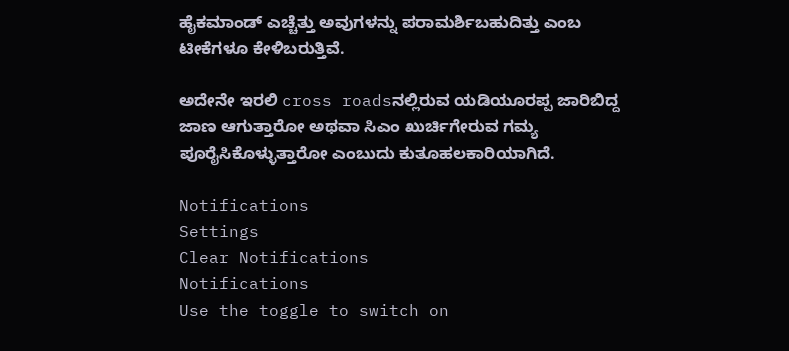ಹೈಕಮಾಂಡ್ ಎಚ್ಚೆತ್ತು ಅವುಗಳನ್ನು ಪರಾಮರ್ಶಿಬಹುದಿತ್ತು ಎಂಬ ಟೀಕೆಗಳೂ ಕೇಳಿಬರುತ್ತಿವೆ.

ಅದೇನೇ ಇರಲಿ cross roadsನಲ್ಲಿರುವ ಯಡಿಯೂರಪ್ಪ ಜಾರಿಬಿದ್ದ ಜಾಣ ಆಗುತ್ತಾರೋ ಅಥವಾ ಸಿಎಂ ಖುರ್ಚಿಗೇರುವ ಗಮ್ಯ ಪೂರೈಸಿಕೊಳ್ಳುತ್ತಾರೋ ಎಂಬುದು ಕುತೂಹಲಕಾರಿಯಾಗಿದೆ.

Notifications
Settings
Clear Notifications
Notifications
Use the toggle to switch on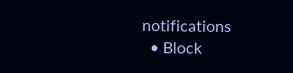notifications
  • Block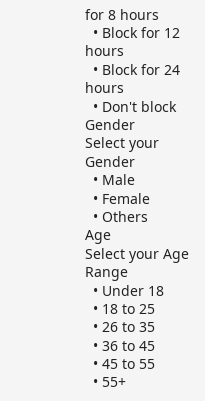for 8 hours
  • Block for 12 hours
  • Block for 24 hours
  • Don't block
Gender
Select your Gender
  • Male
  • Female
  • Others
Age
Select your Age Range
  • Under 18
  • 18 to 25
  • 26 to 35
  • 36 to 45
  • 45 to 55
  • 55+